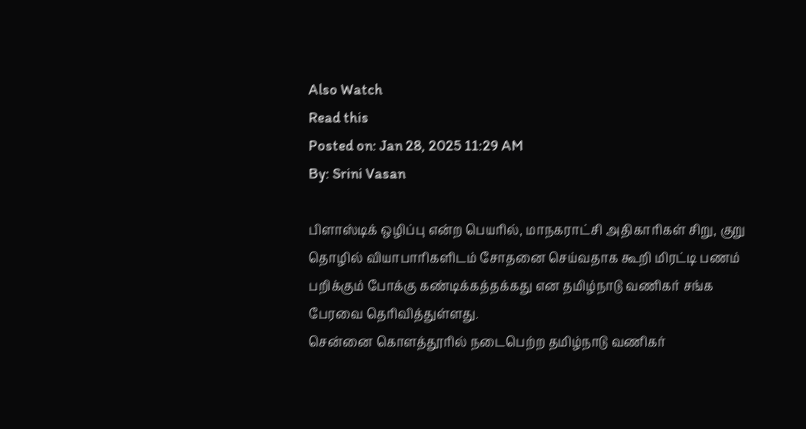Also Watch
Read this
Posted on: Jan 28, 2025 11:29 AM
By: Srini Vasan

பிளாஸ்டிக் ஒழிப்பு என்ற பெயரில், மாநகராட்சி அதிகாரிகள் சிறு, குறு தொழில் வியாபாரிகளிடம் சோதனை செய்வதாக கூறி மிரட்டி பணம் பறிக்கும் போக்கு கண்டிக்கத்தக்கது என தமிழ்நாடு வணிகர் சங்க பேரவை தெரிவித்துள்ளது.
சென்னை கொளத்தூரில் நடைபெற்ற தமிழ்நாடு வணிகர்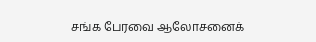சங்க பேரவை ஆலோசனைக்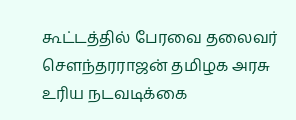கூட்டத்தில் பேரவை தலைவர் சௌந்தரராஜன் தமிழக அரசு உரிய நடவடிக்கை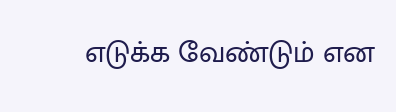எடுக்க வேண்டும் என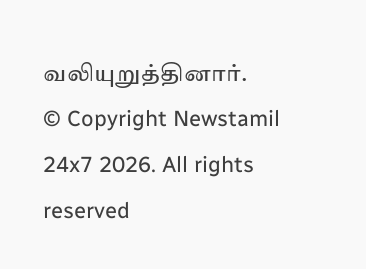வலியுறுத்தினார்.
© Copyright Newstamil 24x7 2026. All rights reserved